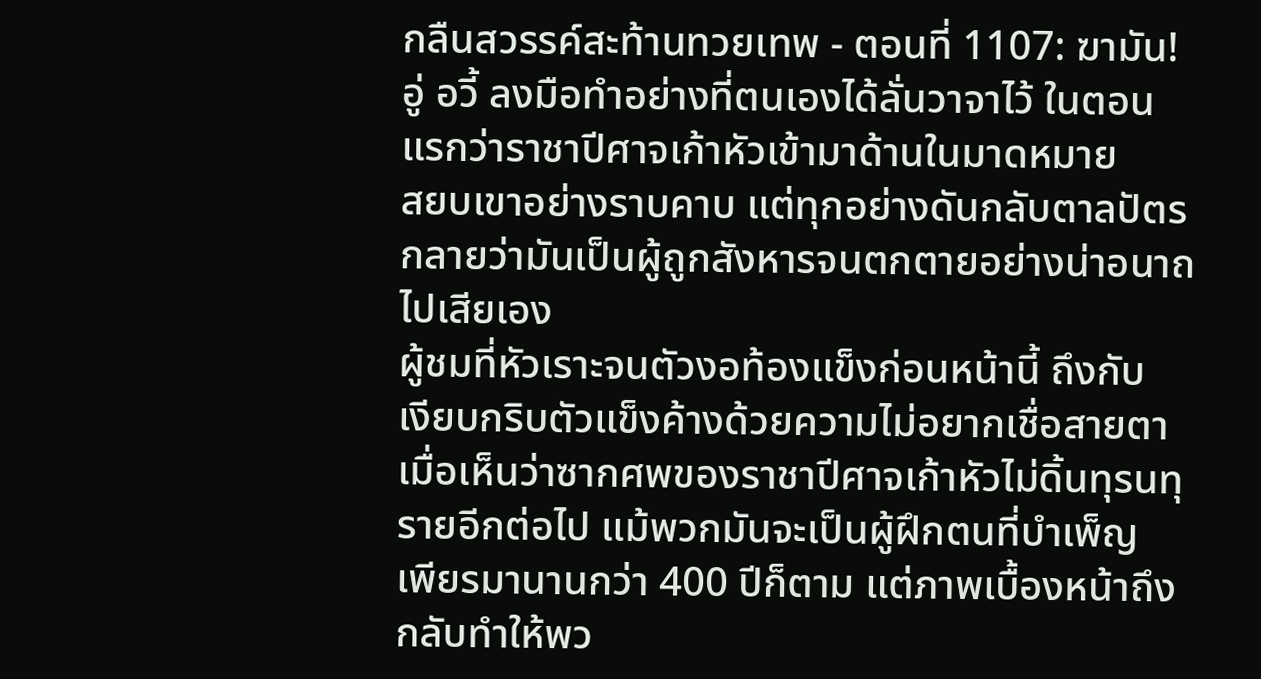กลืนสวรรค์สะท้านทวยเทพ - ตอนที่ 1107: ฆามัน!
อู่ อวี้ ลงมือทำอย่างที่ตนเองได้ลั่นวาจาไว้ ในตอน
แรกว่าราชาปีศาจเก้าหัวเข้ามาด้านในมาดหมาย
สยบเขาอย่างราบคาบ แต่ทุกอย่างดันกลับตาลปัตร
กลายว่ามันเป็นผู้ถูกสังหารจนตกตายอย่างน่าอนาถ
ไปเสียเอง
ผู้ชมที่หัวเราะจนตัวงอท้องแข็งก่อนหน้านี้ ถึงกับ
เงียบกริบตัวแข็งค้างด้วยความไม่อยากเชื่อสายตา
เมื่อเห็นว่าซากศพของราชาปีศาจเก้าหัวไม่ดิ้นทุรนทุ
รายอีกต่อไป แม้พวกมันจะเป็นผู้ฝึกตนที่บำเพ็ญ
เพียรมานานกว่า 400 ปีก็ตาม แต่ภาพเบื้องหน้าถึง
กลับทำให้พว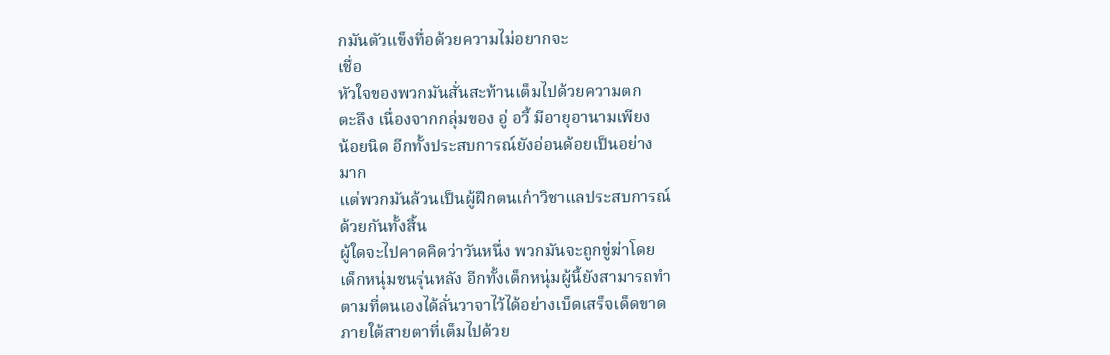กมันตัวแข็งทื่อด้วยความไม่อยากจะ
เชื่อ
หัวใจของพวกมันสั่นสะท้านเต็มไปด้วยความตก
ตะลึง เนื่องจากกลุ่มของ อู่ อวี้ มีอายุอานามเพียง
น้อยนิด อีกทั้งประสบการณ์ยังอ่อนด้อยเป็นอย่าง
มาก
แต่พวกมันล้วนเป็นผู้ฝึกตนเก๋าวิชาแลประสบการณ์
ด้วยกันทั้งสิ้น
ผู้ใดจะไปคาดคิดว่าวันหนึ่ง พวกมันจะถูกขู่ฆ่าโดย
เด็กหนุ่มชนรุ่นหลัง อีกทั้งเด็กหนุ่มผู้นี้ยังสามารถทำ
ตามที่ตนเองได้ลั่นวาจาไว้ได้อย่างเบ็ดเสร็จเด็ดขาด
ภายใต้สายตาที่เต็มไปด้วย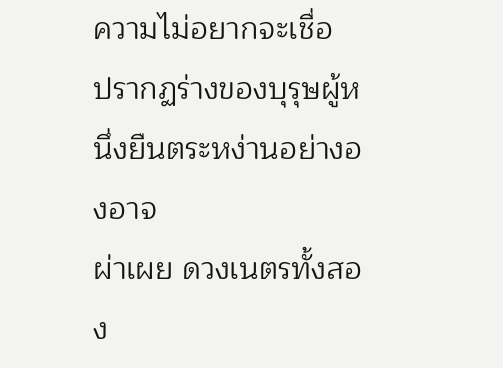ความไม่อยากจะเชื่อ
ปรากฏร่างของบุรุษผู้หนึ่งยืนตระหง่านอย่างองอาจ
ผ่าเผย ดวงเนตรทั้งสอง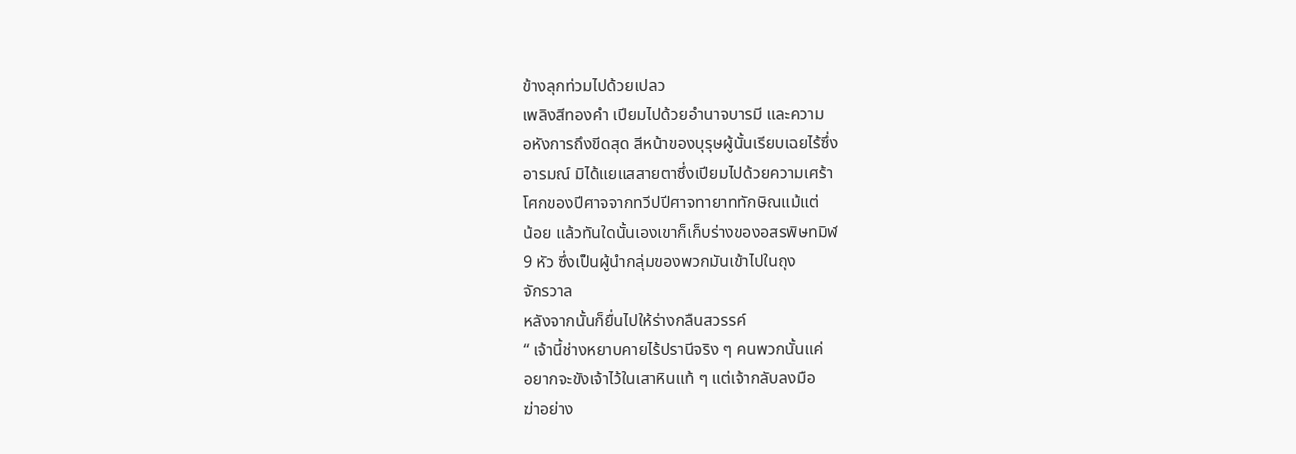ข้างลุกท่วมไปด้วยเปลว
เพลิงสีทองคำ เปียมไปด้วยอำนาจบารมี และความ
อหังการถึงขีดสุด สีหน้าของบุรุษผู้นั้นเรียบเฉยไร้ซึ่ง
อารมณ์ มิได้แยแสสายตาซึ่งเปียมไปด้วยความเศร้า
โศกของปีศาจจากทวีปปีศาจทายาททักษิณแม้แต่
น้อย แล้วทันใดนั้นเองเขาก็เก็บร่างของอสรพิษทมิฬ
9 หัว ซึ่งเป็นผู้นำกลุ่มของพวกมันเข้าไปในถุง
จักรวาล
หลังจากนั้นก็ยื่นไปให้ร่างกลืนสวรรค์
“ เจ้านี้ช่างหยาบคายไร้ปรานีจริง ๆ คนพวกนั้นแค่
อยากจะขังเจ้าไว้ในเสาหินแท้ ๆ แต่เจ้ากลับลงมือ
ฆ่าอย่าง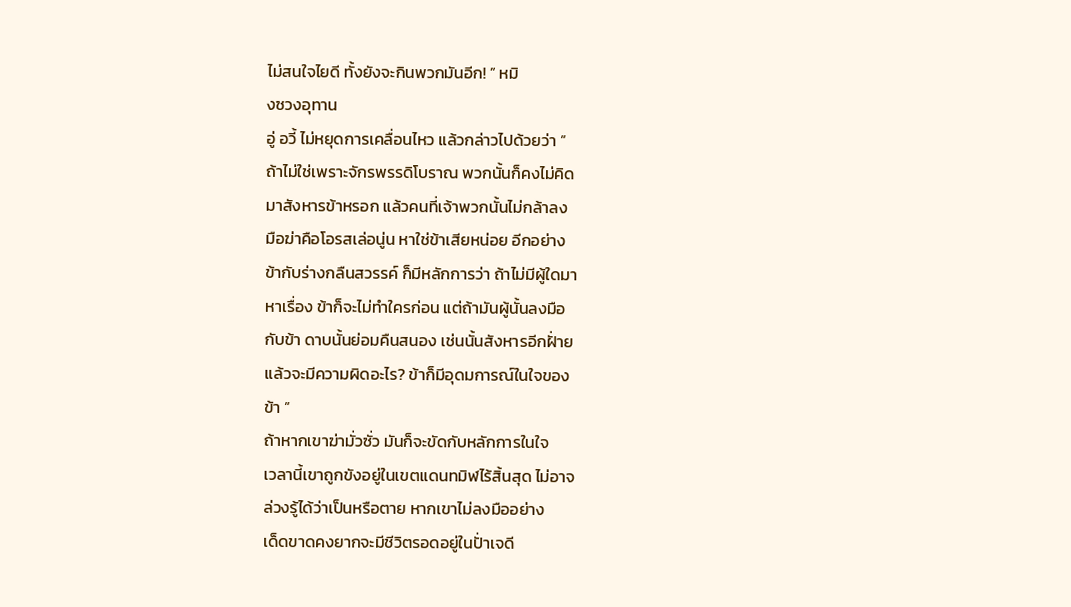ไม่สนใจไยดี ทั้งยังจะกินพวกมันอีก! ” หมิ
งซวงอุทาน
อู่ อวี้ ไม่หยุดการเคลื่อนไหว แล้วกล่าวไปด้วยว่า ”
ถ้าไม่ใช่เพราะจักรพรรดิโบราณ พวกนั้นก็คงไม่คิด
มาสังหารข้าหรอก แล้วคนที่เจ้าพวกนั้นไม่กล้าลง
มือฆ่าคือโอรสเล่อนู่น หาใช่ข้าเสียหน่อย อีกอย่าง
ข้ากับร่างกลืนสวรรค์ ก็มีหลักการว่า ถ้าไม่มีผู้ใดมา
หาเรื่อง ข้าก็จะไม่ทำใครก่อน แต่ถ้ามันผู้นั้นลงมือ
กับข้า ดาบนั้นย่อมคืนสนอง เช่นนั้นสังหารอีกฝั่าย
แล้วจะมีความผิดอะไร? ข้าก็มีอุดมการณ์ในใจของ
ข้า ”
ถ้าหากเขาฆ่ามั่วซั่ว มันก็จะขัดกับหลักการในใจ
เวลานี้เขาถูกขังอยู่ในเขตแดนทมิฬไร้สิ้นสุด ไม่อาจ
ล่วงรู้ได้ว่าเป็นหรือตาย หากเขาไม่ลงมืออย่าง
เด็ดขาดคงยากจะมีชีวิตรอดอยู่ในปั่าเจดี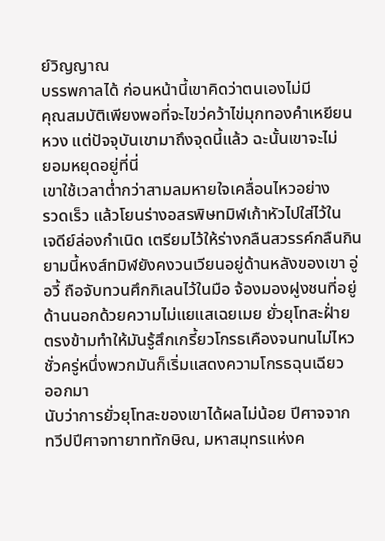ย์วิญญาณ
บรรพกาลได้ ก่อนหน้านี้เขาคิดว่าตนเองไม่มี
คุณสมบัติเพียงพอที่จะไขว่คว้าไข่มุกทองคำเหยียน
หวง แต่ปัจจุบันเขามาถึงจุดนี้แล้ว ฉะนั้นเขาจะไม่
ยอมหยุดอยู่ที่นี่
เขาใช้เวลาต่ำกว่าสามลมหายใจเคลื่อนไหวอย่าง
รวดเร็ว แล้วโยนร่างอสรพิษทมิฬเก้าหัวไปใส่ไว้ใน
เจดีย์ล่องกำเนิด เตรียมไว้ให้ร่างกลืนสวรรค์กลืนกิน
ยามนี้หงส์ทมิฬยังคงวนเวียนอยู่ด้านหลังของเขา อู่
อวี้ ถือจับทวนศึกกิเลนไว้ในมือ จ้องมองฝูงชนที่อยู่
ด้านนอกด้วยความไม่แยแสเฉยเมย ยั่วยุโทสะฝั่าย
ตรงข้ามทำให้มันรู้สึกเกรี้ยวโกรธเคืองจนทนไม่ไหว
ชั่วครู่หนึ่งพวกมันก็เริ่มแสดงความโกรธฉุนเฉียว
ออกมา
นับว่าการยั่วยุโทสะของเขาได้ผลไม่น้อย ปีศาจจาก
ทวีปปีศาจทายาททักษิณ, มหาสมุทรแห่งค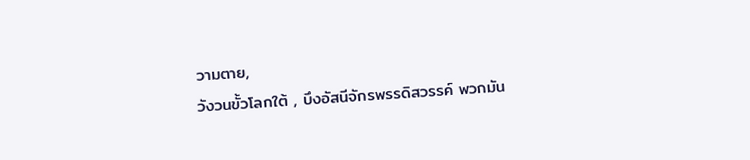วามตาย,
วังวนขั้วโลกใต้ , บึงอัสนีจักรพรรดิสวรรค์ พวกมัน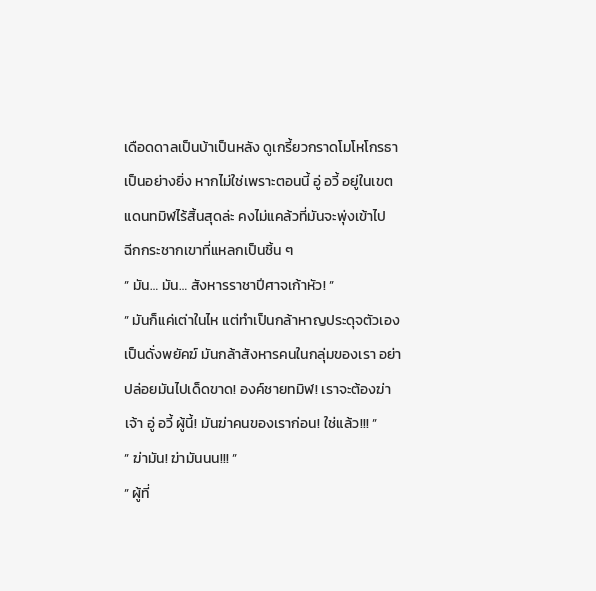เดือดดาลเป็นบ้าเป็นหลัง ดูเกรี้ยวกราดโมโหโกรธา
เป็นอย่างยิ่ง หากไม่ใช่เพราะตอนนี้ อู่ อวี้ อยู่ในเขต
แดนทมิฬไร้สิ้นสุดล่ะ คงไม่แคล้วที่มันจะพุ่งเข้าไป
ฉีกกระชากเขาที่แหลกเป็นชิ้น ๆ
” มัน… มัน… สังหารราชาปีศาจเก้าหัว! ”
” มันก็แค่เต่าในไห แต่ทำเป็นกล้าหาญประดุจตัวเอง
เป็นดั่งพยัคฆ์ มันกล้าสังหารคนในกลุ่มของเรา อย่า
ปล่อยมันไปเด็ดขาด! องค์ชายทมิฬ! เราจะต้องฆ่า
เจ้า อู่ อวี้ ผู้นี้! มันฆ่าคนของเราก่อน! ใช่แล้ว!!! ”
” ฆ่ามัน! ฆ่ามันนน!!! ”
” ผู้ที่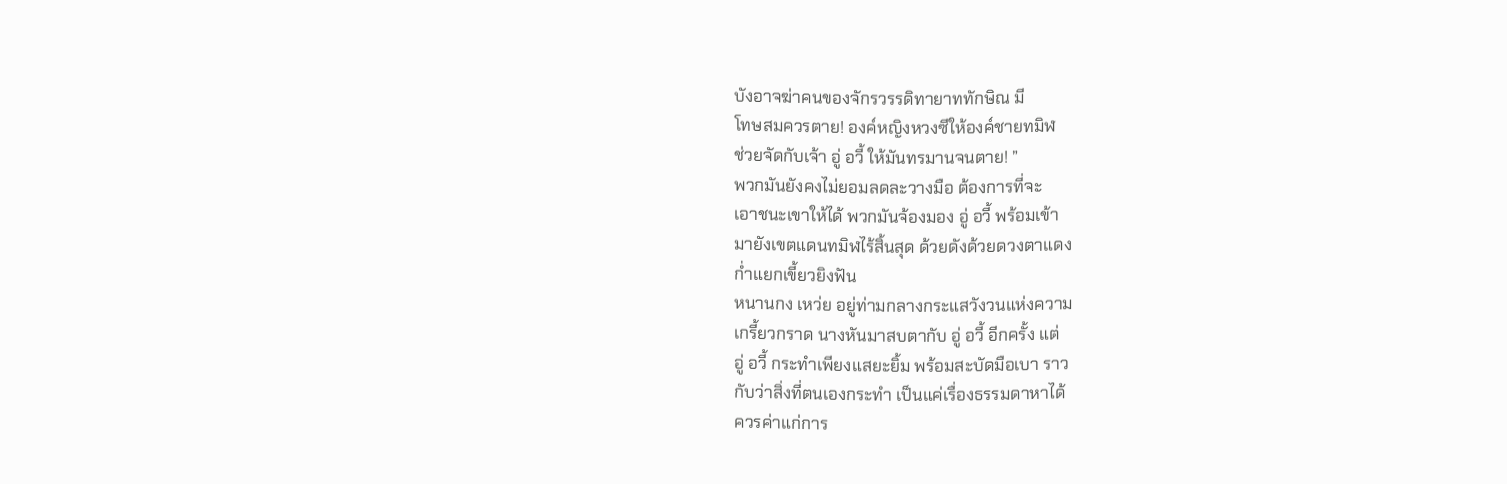บังอาจฆ่าคนของจักรวรรดิทายาททักษิณ มี
โทษสมควรตาย! องค์หญิงหวงซีให้องค์ชายทมิฬ
ช่วยจัดกับเจ้า อู่ อวี้ ให้มันทรมานจนตาย! ”
พวกมันยังคงไม่ยอมลดละวางมือ ต้องการที่จะ
เอาชนะเขาให้ได้ พวกมันจ้องมอง อู่ อวี้ พร้อมเข้า
มายังเขตแดนทมิฬไร้สิ้นสุด ด้วยดังด้วยดวงตาแดง
ก่ำแยกเขี้ยวยิงฟัน
หนานกง เหว่ย อยู่ท่ามกลางกระแสวังวนแห่งความ
เกรี้ยวกราด นางหันมาสบตากับ อู่ อวี้ อีกครั้ง แต่
อู่ อวี้ กระทำเพียงแสยะยิ้ม พร้อมสะบัดมือเบา ราว
กับว่าสิ่งที่ตนเองกระทำ เป็นแค่เรื่องธรรมดาหาได้
ควรค่าแก่การ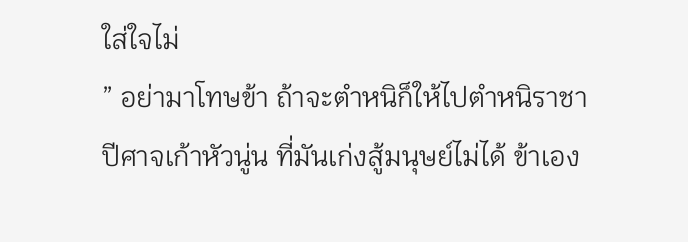ใส่ใจไม่
” อย่ามาโทษข้า ถ้าจะตำหนิก็ให้ไปตำหนิราชา
ปีศาจเก้าหัวนู่น ที่มันเก่งสู้มนุษย์ไม่ได้ ข้าเอง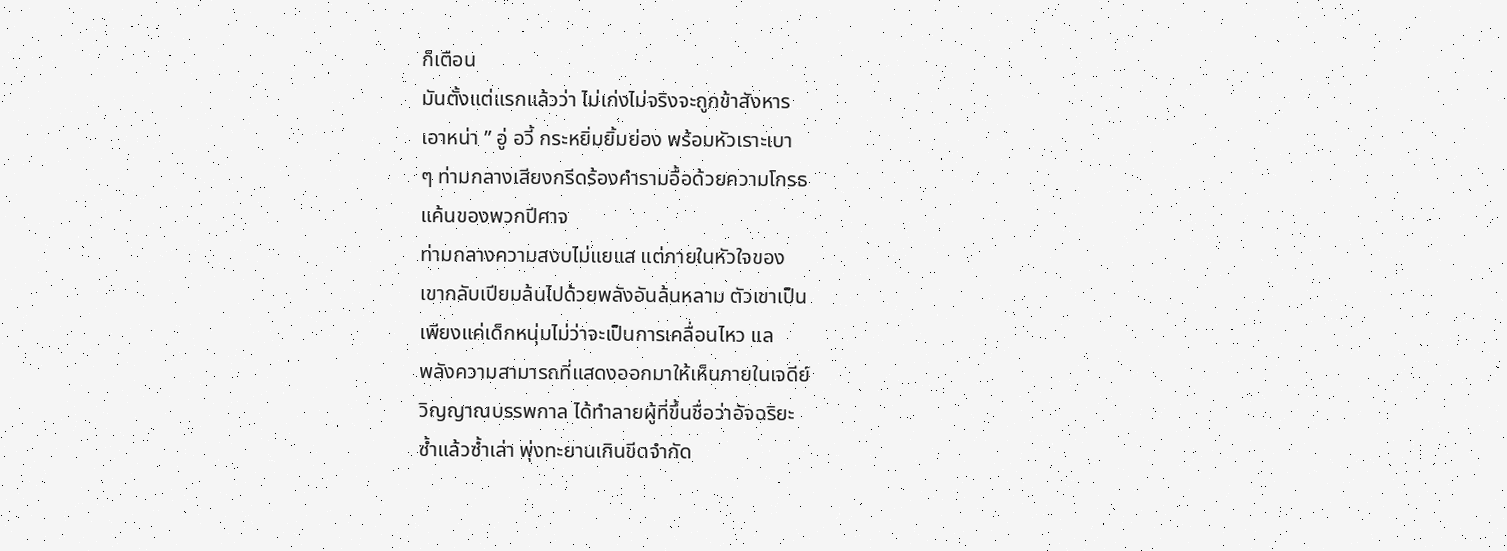ก็เตือน
มันตั้งแต่แรกแล้วว่า ไม่เก่งไม่จริงจะถูกข้าสังหาร
เอาหน่า ” อู่ อวี้ กระหยิ่มยิ้มย่อง พร้อมหัวเราะเบา
ๆ ท่ามกลางเสียงกรีดร้องคำรามอื้อด้วยความโกรธ
แค้นของพวกปีศาจ
ท่ามกลางความสงบไม่แยแส แต่ภายในหัวใจของ
เขากลับเปียมล้นไปด้วยพลังอันล้นหลาม ตัวเขาเป็น
เพียงแค่เด็กหนุ่มไม่ว่าจะเป็นการเคลื่อนไหว แล
พลังความสามารถที่แสดงออกมาให้เห็นภายในเจดีย์
วิญญาณบรรพกาล ได้ทำลายผู้ที่ขึ้นชื่อว่าอัจฉริยะ
ซ้ำแล้วซ้ำเล่า พุ่งทะยานเกินขีดจำกัด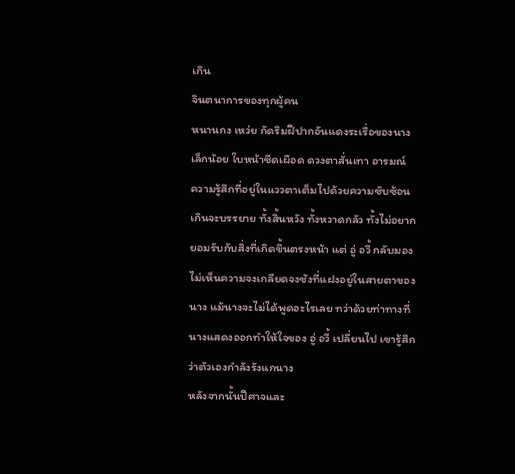เกิน
จินตนาการของทุกผู้คน
หนานกง เหว่ย กัดริมฝีปากอันแดงระเรื่อของนาง
เล็กน้อย ใบหน้าซีดเผือด ดวงตาสั่นเทา อารมณ์
ความรู้สึกที่อยู่ในแววตาเต็มไปด้วยความซับซ้อน
เกินจะบรรยาย ทั้งสิ้นหวัง ทั้งหวาดกลัว ทั้งไม่อยาก
ยอมรับกับสิ่งที่เกิดขึ้นตรงหน้า แต่ อู่ อวี้ กลับมอง
ไม่เห็นความจงเกลียดจงชังที่แฝงอยู่ในสายตาของ
นาง แม้นางจะไม่ได้พูดอะไรเลย ทว่าด้วยท่าทางที่
นางแสดงออกทำให้ใจของ อู่ อวี้ เปลี่ยนไป เขารู้สึก
ว่าตัวเองกำลังรังแกนาง
หลังจากนั้นปีศาจและ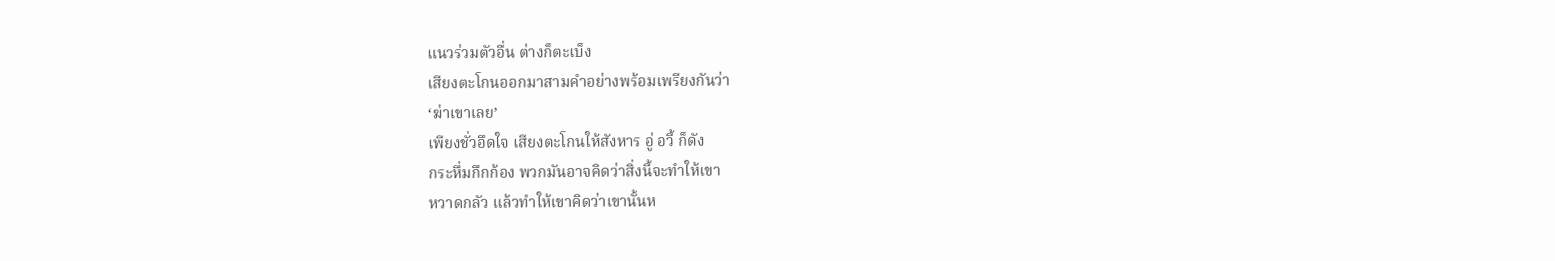แนวร่วมตัวอื่น ต่างก็ตะเบ็ง
เสียงตะโกนออกมาสามคำอย่างพร้อมเพรียงกันว่า
‘ฆ่าเขาเลย’
เพียงชั่วอึดใจ เสียงตะโกนให้สังหาร อู่ อวี้ ก็ดัง
กระหึ่มกึกก้อง พวกมันอาจคิดว่าสิ่งนี้จะทำให้เขา
หวาดกลัว แล้วทำให้เขาคิดว่าเขานั้นห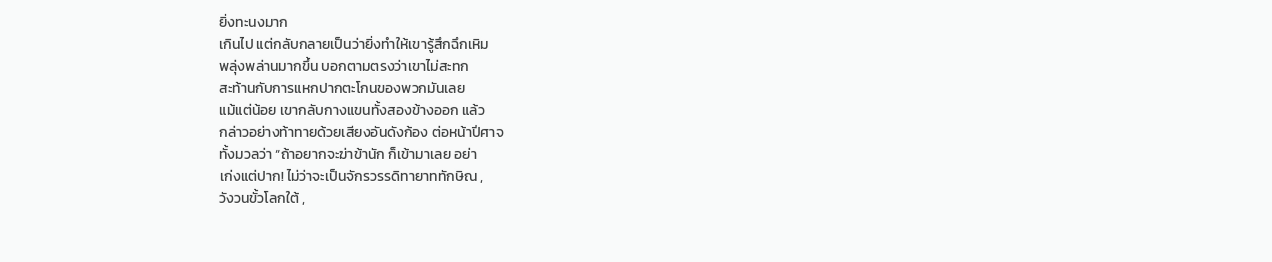ยิ่งทะนงมาก
เกินไป แต่กลับกลายเป็นว่ายิ่งทำให้เขารู้สึกฉึกเหิม
พลุ่งพล่านมากขึ้น บอกตามตรงว่าเขาไม่สะทก
สะท้านกับการแหกปากตะโกนของพวกมันเลย
แม้แต่น้อย เขากลับกางแขนทั้งสองข้างออก แล้ว
กล่าวอย่างท้าทายด้วยเสียงอันดังก้อง ต่อหน้าปีศาจ
ทั้งมวลว่า “ถ้าอยากจะฆ่าข้านัก ก็เข้ามาเลย อย่า
เก่งแต่ปาก! ไม่ว่าจะเป็นจักรวรรดิทายาททักษิณ ,
วังวนขั้วโลกใต้ ,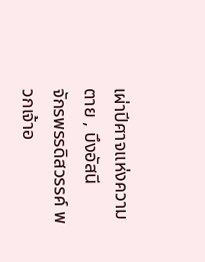เผ่าปีศาจแห่งความตาย , บึงอัสนี
จักรพรรดิสวรรค์ พวกเจ้าอ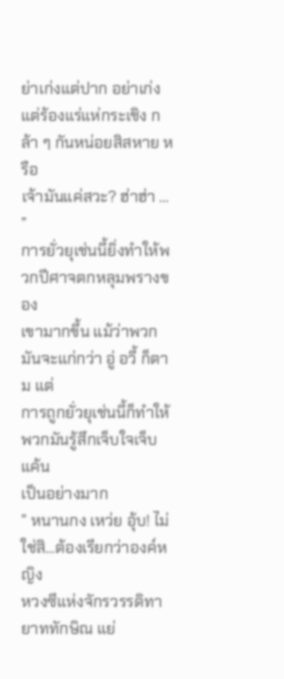ย่าเก่งแต่ปาก อย่าเก่ง
แต่ร้องแร่แห่กระเชิง กล้า ๆ กันหน่อยสิสหาย หรือ
เจ้ามันแค่สวะ? ฮ่าฮ่า … ”
การยั่วยุเช่นนี้ยิ่งทำให้พวกปีศาจตกหลุมพรางของ
เขามากขึ้น แม้ว่าพวกมันจะแก่กว่า อู่ อวี้ ก็ตาม แต่
การถูกยั่วยุเช่นนี้ก็ทำให้พวกมันรู้สึกเจ็บใจเจ็บแค้น
เป็นอย่างมาก
” หนานกง เหว่ย อุ้บ! ไม่ใช่สิ…ต้องเรียกว่าองค์หญิง
หวงซีแห่งจักรวรรดิทายาททักษิณ แย่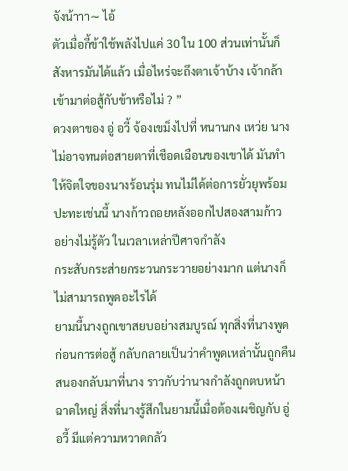จังน้าาา∼ ไอ้
ตัวเมื่อกี้ข้าใช้พลังไปแค่ 30 ใน 100 ส่วนเท่านั้นก็
สังหารมันได้แล้ว เมื่อไหร่จะถึงตาเจ้าบ้าง เจ้ากล้า
เข้ามาต่อสู้กับข้าหรือไม่ ? ”
ดวงตาของ อู่ อวี้ จ้องเขม็งไปที่ หนานกง เหว่ย นาง
ไม่อาจทนต่อสายตาที่เชือดเฉือนของเขาได้ มันทำ
ให้จิตใจของนางร้อนรุ่ม ทนไม่ได้ต่อการยั่วยุพร้อม
ปะทะเช่นนี้ นางก้าวถอยหลังออกไปสองสามก้าว
อย่างไม่รู้ตัว ในเวลาเหล่าปีศาจกำลัง
กระสับกระส่ายกระวนกระวายอย่างมาก แต่นางก็
ไม่สามารถพูดอะไรได้
ยามนี้นางถูกเขาสยบอย่างสมบูรณ์ ทุกสิ่งที่นางพูด
ก่อนการต่อสู้ กลับกลายเป็นว่าคำพูดเหล่านั้นถูกคืน
สนองกลับมาที่นาง ราวกับว่านางกำลังถูกตบหน้า
ฉาดใหญ่ สิ่งที่นางรู้สึกในยามนี้เมื่อต้องเผชิญกับ อู่
อวี้ มีแต่ความหวาดกลัว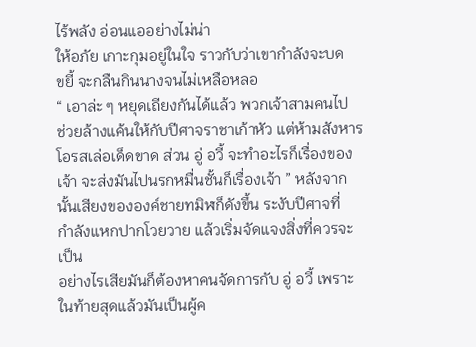ไร้พลัง อ่อนแออย่างไม่น่า
ให้อภัย เกาะกุมอยู่ในใจ ราวกับว่าเขากำลังจะบด
ขยี้ จะกลืนกินนางจนไม่เหลือหลอ
“ เอาล่ะ ๆ หยุดเถียงกันได้แล้ว พวกเจ้าสามคนไป
ช่วยล้างแค้นให้กับปีศาจราชาเก้าหัว แต่ห้ามสังหาร
โอรสเล่อเด็ดขาด ส่วน อู่ อวี้ จะทำอะไรก็เรื่องของ
เจ้า จะส่งมันไปนรกหมื่นชั้นก็เรื่องเจ้า ” หลังจาก
นั้นเสียงขององค์ชายทมิฬก็ดังขึ้น ระงับปีศาจที่
กำลังแหกปากโวยวาย แล้วเริ่มจัดแจงสิ่งที่ควรจะ
เป็น
อย่างไรเสียมันก็ต้องหาคนจัดการกับ อู่ อวี้ เพราะ
ในท้ายสุดแล้วมันเป็นผู้ค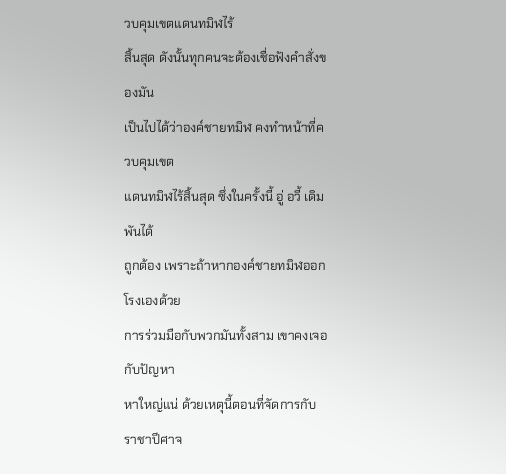วบคุมเขตแดนทมิฬไร้
สิ้นสุด ดังนั้นทุกคนจะต้องเชื่อฟังคำสั่งของมัน
เป็นไปได้ว่าองค์ชายทมิฬ คงทำหน้าที่ควบคุมเขต
แดนทมิฬไร้สิ้นสุด ซึ่งในครั้งนี้ อู่ อวี้ เดิมพันได้
ถูกต้อง เพราะถ้าหากองค์ชายทมิฬออกโรงเองด้วย
การร่วมมือกับพวกมันทั้งสาม เขาคงเจอกับปัญหา
หาใหญ่แน่ ด้วยเหตุนี้ตอนที่จัดการกับราชาปีศาจ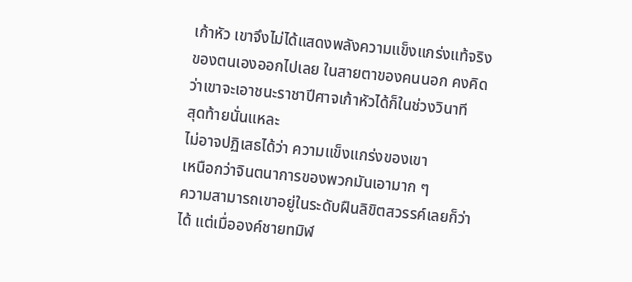เก้าหัว เขาจึงไม่ได้แสดงพลังความแข็งแกร่งแท้จริง
ของตนเองออกไปเลย ในสายตาของคนนอก คงคิด
ว่าเขาจะเอาชนะราชาปีศาจเก้าหัวได้ก็ในช่วงวินาที
สุดท้ายนั่นแหละ
ไม่อาจปฏิเสธได้ว่า ความแข็งแกร่งของเขา
เหนือกว่าจินตนาการของพวกมันเอามาก ๆ
ความสามารถเขาอยู่ในระดับฝืนลิขิตสวรรค์เลยก็ว่า
ได้ แต่เมื่อองค์ชายทมิฬ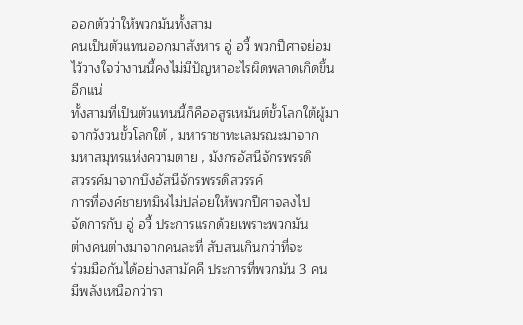ออกตัวว่าให้พวกมันทั้งสาม
คนเป็นตัวแทนออกมาสังหาร อู่ อวี้ พวกปีศาจย่อม
ไว้วางใจว่างานนี้คงไม่มีปัญหาอะไรผิดพลาดเกิดขึ้น
อีกแน่
ทั้งสามที่เป็นตัวแทนนี้ก็คืออสูรเหมันต์ขั้วโลกใต้ผู้มา
จากวังวนขั้วโลกใต้ , มหาราชาทะเลมรณะมาจาก
มหาสมุทรแห่งความตาย , มังกรอัสนีจักรพรรดิ
สวรรค์มาจากบึงอัสนีจักรพรรดิสวรรค์
การที่องค์ชายทมิฬไม่ปล่อยให้พวกปีศาจลงไป
จัดการกับ อู่ อวี้ ประการแรกด้วยเพราะพวกมัน
ต่างคนต่างมาจากคนละที่ สับสนเกินกว่าที่จะ
ร่วมมือกันได้อย่างสามัคคี ประการที่พวกมัน 3 คน
มีพลังเหนือกว่ารา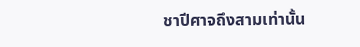ชาปีศาจถึงสามเท่านั้น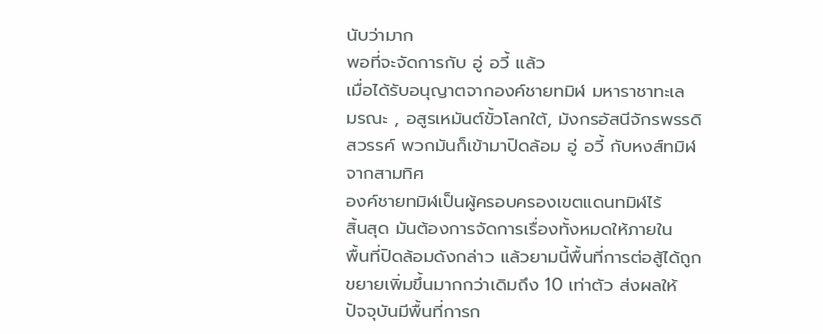นับว่ามาก
พอที่จะจัดการกับ อู่ อวี้ แล้ว
เมื่อได้รับอนุญาตจากองค์ชายทมิฬ มหาราชาทะเล
มรณะ , อสูรเหมันต์ขั้วโลกใต้, มังกรอัสนีจักรพรรดิ
สวรรค์ พวกมันก็เข้ามาปิดล้อม อู่ อวี้ กับหงส์ทมิฬ
จากสามทิศ
องค์ชายทมิฬเป็นผู้ครอบครองเขตแดนทมิฬไร้
สิ้นสุด มันต้องการจัดการเรื่องทั้งหมดให้ภายใน
พื้นที่ปิดล้อมดังกล่าว แล้วยามนี้พื้นที่การต่อสู้ได้ถูก
ขยายเพิ่มขึ้นมากกว่าเดิมถึง 10 เท่าตัว ส่งผลให้
ปัจจุบันมีพื้นที่การก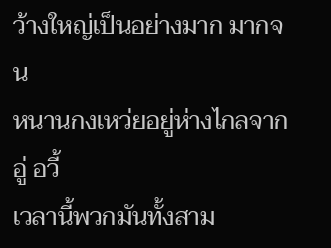ว้างใหญ่เป็นอย่างมาก มากจน
หนานกงเหว่ยอยู่ห่างไกลจาก อู่ อวี้
เวลานี้พวกมันทั้งสาม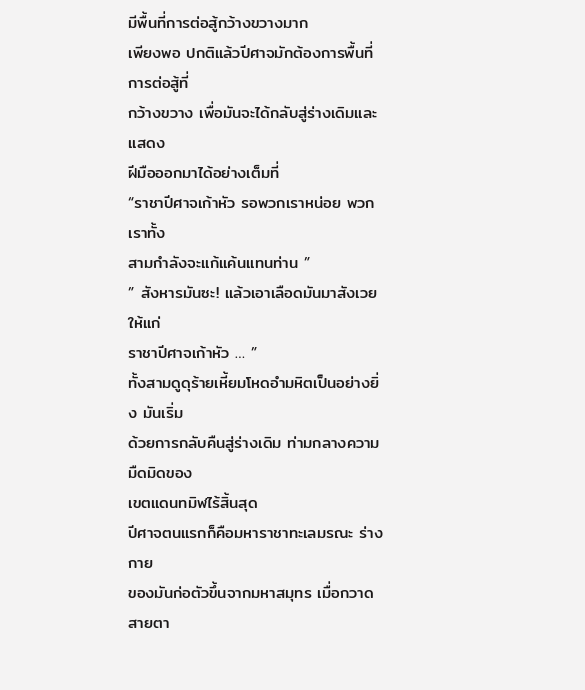มีพื้นที่การต่อสู้กว้างขวางมาก
เพียงพอ ปกติแล้วปีศาจมักต้องการพื้นที่การต่อสู้ที่
กว้างขวาง เพื่อมันจะได้กลับสู่ร่างเดิมและแสดง
ฝีมือออกมาได้อย่างเต็มที่
“ราชาปีศาจเก้าหัว รอพวกเราหน่อย พวกเราทั้ง
สามกำลังจะแก้แค้นแทนท่าน ”
” สังหารมันซะ! แล้วเอาเลือดมันมาสังเวยให้แก่
ราชาปีศาจเก้าหัว … ”
ทั้งสามดูดุร้ายเหี้ยมโหดอำมหิตเป็นอย่างยิ่ง มันเริ่ม
ด้วยการกลับคืนสู่ร่างเดิม ท่ามกลางความมืดมิดของ
เขตแดนทมิฬไร้สิ้นสุด
ปีศาจตนแรกก็คือมหาราชาทะเลมรณะ ร่างกาย
ของมันก่อตัวขึ้นจากมหาสมุทร เมื่อกวาดสายตา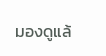มองดูแล้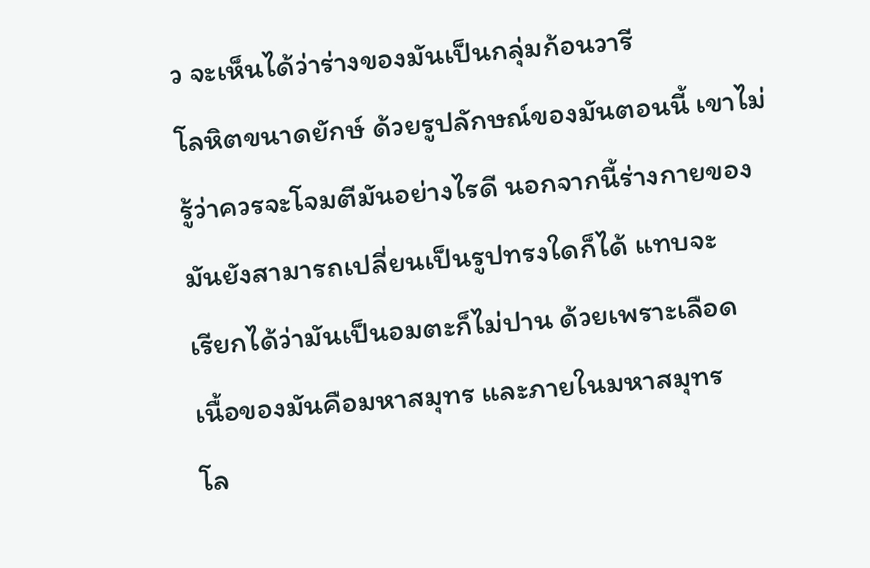ว จะเห็นได้ว่าร่างของมันเป็นกลุ่มก้อนวารี
โลหิตขนาดยักษ์ ด้วยรูปลักษณ์ของมันตอนนี้ เขาไม่
รู้ว่าควรจะโจมตีมันอย่างไรดี นอกจากนี้ร่างกายของ
มันยังสามารถเปลี่ยนเป็นรูปทรงใดก็ได้ แทบจะ
เรียกได้ว่ามันเป็นอมตะก็ไม่ปาน ด้วยเพราะเลือด
เนื้อของมันคือมหาสมุทร และภายในมหาสมุทร
โล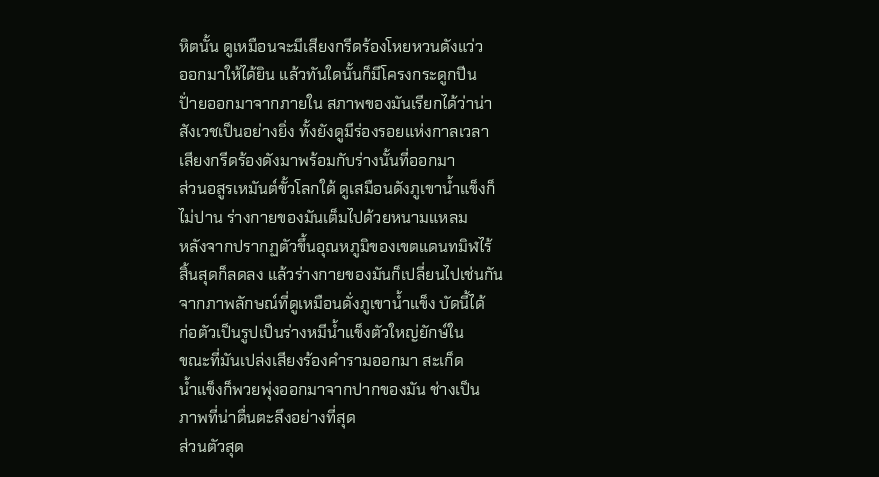หิตนั้น ดูเหมือนจะมีเสียงกรีดร้องโหยหวนดังแว่ว
ออกมาให้ได้ยิน แล้วทันใดนั้นก็มีโครงกระดูกปีน
ปั่ายออกมาจากภายใน สภาพของมันเรียกได้ว่าน่า
สังเวชเป็นอย่างยิ่ง ทั้งยังดูมีร่องรอยแห่งกาลเวลา
เสียงกรีดร้องดังมาพร้อมกับร่างนั้นที่ออกมา
ส่วนอสูรเหมันต์ขั้วโลกใต้ ดูเสมือนดังภูเขาน้ำแข็งก็
ไม่ปาน ร่างกายของมันเต็มไปด้วยหนามแหลม
หลังจากปรากฏตัวขึ้นอุณหภูมิของเขตแดนทมิฬไร้
สิ้นสุดก็ลดลง แล้วร่างกายของมันก็เปลี่ยนไปเช่นกัน
จากภาพลักษณ์ที่ดูเหมือนดั่งภูเขาน้ำแข็ง บัดนี้ได้
ก่อตัวเป็นรูปเป็นร่างหมีน้ำแข็งตัวใหญ่ยักษ์ใน
ขณะที่มันเปล่งเสียงร้องคำรามออกมา สะเก็ด
น้ำแข็งก็พวยพุ่งออกมาจากปากของมัน ช่างเป็น
ภาพที่น่าตื่นตะลึงอย่างที่สุด
ส่วนตัวสุด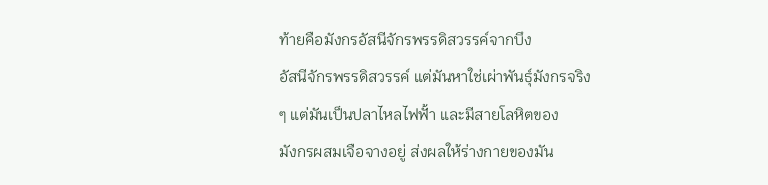ท้ายคือมังกรอัสนีจักรพรรดิสวรรค์จากบึง
อัสนีจักรพรรดิสวรรค์ แต่มันหาใช่เผ่าพันธุ์มังกรจริง
ๆ แต่มันเป็นปลาไหลไฟฟั้า และมีสายโลหิตของ
มังกรผสมเจือจางอยู่ ส่งผลให้ร่างกายของมัน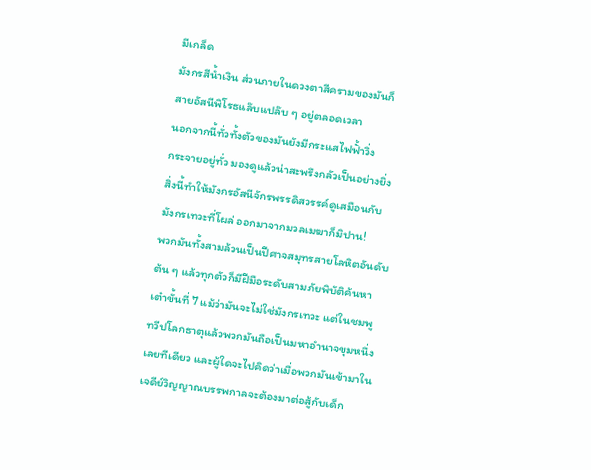มีเกล็ด
มังกรสีน้ำเงิน ส่วนภายในดวงตาสีครามของมันก็
สายอัสนีพิโรธแล๊บแปล๊บ ๆ อยู่ตลอดเวลา
นอกจากนี้ทั่วทั้งตัวของมันยังมีกระแสไฟฟั้าวิ่ง
กระจายอยู่ทั่ว มองดูแล้วน่าสะพรึงกลัวเป็นอย่างยิ่ง
สิ่งนี้ทำให้มังกรอัสนีจักรพรรดิสวรรค์ดูเสมือนกับ
มังกรเทวะที่โผล่ ออกมาจากมวลเมฆาก็มิปาน!
พวกมันทั้งสามล้วนเป็นปีศาจสมุทรสายโลหิตอันดับ
ต้น ๆ แล้วทุกตัวก็มีฝีมือระดับสามภัยพิบัติค้นหา
เต๋าขั้นที่ 7 แม้ว่ามันจะไม่ใช่มังกรเทวะ แต่ในชมพู
ทวีปโลกธาตุแล้วพวกมันถือเป็นมหาอำนาจขุมหนึ่ง
เลยทีเดียว และผู้ใดจะไปคิดว่าเมื่อพวกมันเข้ามาใน
เจดีย์วิญญาณบรรพกาลจะต้องมาต่อสู้กับเด็ก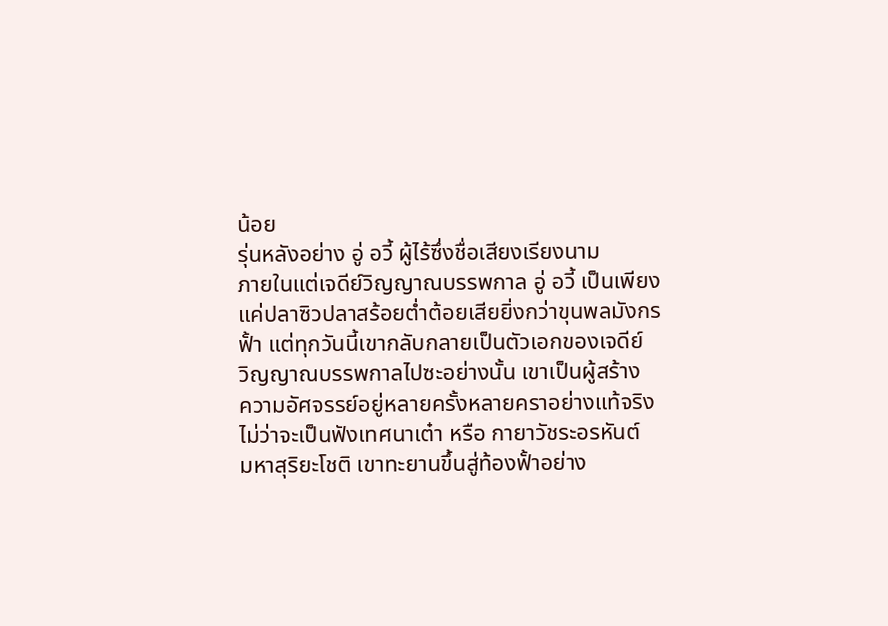น้อย
รุ่นหลังอย่าง อู่ อวี้ ผู้ไร้ซึ่งชื่อเสียงเรียงนาม
ภายในแต่เจดีย์วิญญาณบรรพกาล อู่ อวี้ เป็นเพียง
แค่ปลาซิวปลาสร้อยต่ำต้อยเสียยิ่งกว่าขุนพลมังกร
ฟั้า แต่ทุกวันนี้เขากลับกลายเป็นตัวเอกของเจดีย์
วิญญาณบรรพกาลไปซะอย่างนั้น เขาเป็นผู้สร้าง
ความอัศจรรย์อยู่หลายครั้งหลายคราอย่างแท้จริง
ไม่ว่าจะเป็นฟังเทศนาเต๋า หรือ กายาวัชระอรหันต์
มหาสุริยะโชติ เขาทะยานขึ้นสู่ท้องฟั้าอย่าง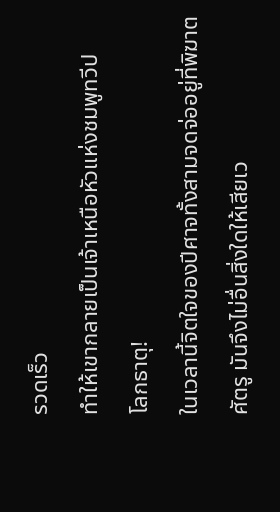รวดเร็ว
ทำให้เขากลายเป็นเจ้าเหนือหัวแห่งชมพูทวีป
โลกธาตุ!
ในเวลานี้จิตใจของปีศาจทั้งสามจดจ่ออยู่ที่พิฆาต
ศัตรู มันจึงไม่อื่นสิ่งใดให้เสียเว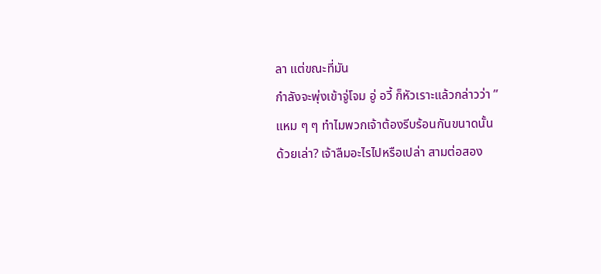ลา แต่ขณะที่มัน
กำลังจะพุ่งเข้าจู่โจม อู่ อวี้ ก็หัวเราะแล้วกล่าวว่า ”
แหม ๆ ๆ ทำไมพวกเจ้าต้องรีบร้อนกันขนาดนั้น
ด้วยเล่า? เจ้าลืมอะไรไปหรือเปล่า สามต่อสอง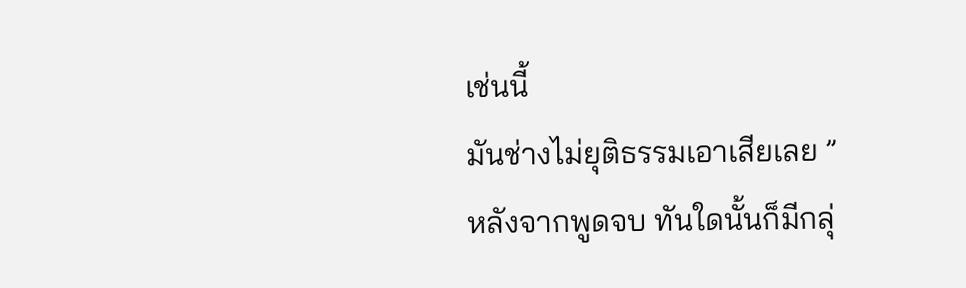เช่นนี้
มันช่างไม่ยุติธรรมเอาเสียเลย ”
หลังจากพูดจบ ทันใดนั้นก็มีกลุ่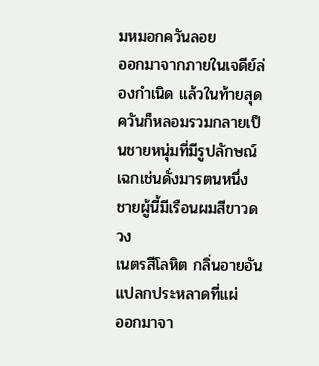มหมอกควันลอย
ออกมาจากภายในเจดีย์ล่องกำเนิด แล้วในท้ายสุด
ควันก็หลอมรวมกลายเป็นชายหนุ่มที่มีรูปลักษณ์
เฉกเช่นดั่งมารตนหนึ่ง ชายผู้นี้มีเรือนผมสีขาวดวง
เนตรสีโลหิต กลิ่นอายอันแปลกประหลาดที่แผ่
ออกมาจา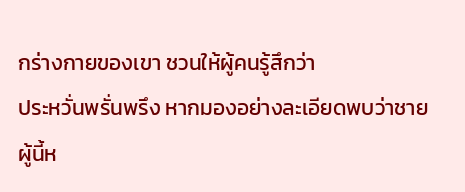กร่างกายของเขา ชวนให้ผู้คนรู้สึกว่า
ประหวั่นพรั่นพรึง หากมองอย่างละเอียดพบว่าชาย
ผู้นี้ห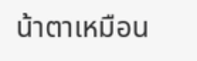น้าตาเหมือน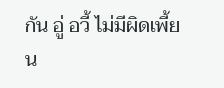กัน อู่ อวี้ ไม่มีผิดเพี้ยน